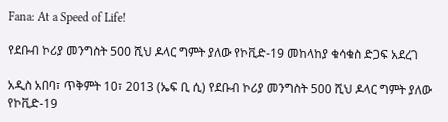Fana: At a Speed of Life!

የደቡብ ኮሪያ መንግስት 500 ሺህ ዶላር ግምት ያለው የኮቪድ-19 መከላከያ ቁሳቁስ ድጋፍ አደረገ

አዲስ አበባ፣ ጥቅምት 10፣ 2013 (ኤፍ ቢ ሲ) የደቡብ ኮሪያ መንግስት 500 ሺህ ዶላር ግምት ያለው የኮቪድ-19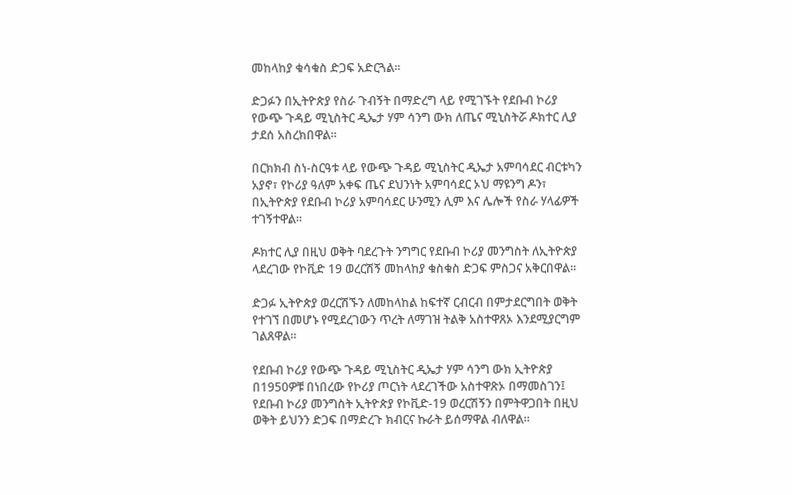መከላከያ ቁሳቁስ ድጋፍ አድርጓል፡፡

ድጋፉን በኢትዮጵያ የስራ ጉብኝት በማድረግ ላይ የሚገኙት የደቡብ ኮሪያ የውጭ ጉዳይ ሚኒስትር ዲኤታ ሃም ሳንግ ውክ ለጤና ሚኒስትሯ ዶክተር ሊያ ታደሰ አስረክበዋል።

በርክክብ ስነ-ስርዓቱ ላይ የውጭ ጉዳይ ሚኒስትር ዲኤታ አምባሳደር ብርቱካን አያኖ፣ የኮሪያ ዓለም አቀፍ ጤና ደህንነት አምባሳደር ኦህ ማዩንግ ዶን፣ በኢትዮጵያ የደቡብ ኮሪያ አምባሳደር ሁንሚን ሊም እና ሌሎች የስራ ሃላፊዎች ተገኝተዋል።

ዶክተር ሊያ በዚህ ወቅት ባደረጉት ንግግር የደቡብ ኮሪያ መንግስት ለኢትዮጵያ ላደረገው የኮቪድ 19 ወረርሽኝ መከላከያ ቁስቁስ ድጋፍ ምስጋና አቅርበዋል፡፡

ድጋፉ ኢትዮጵያ ወረርሽኙን ለመከላከል ከፍተኛ ርብርብ በምታደርግበት ወቅት የተገኘ በመሆኑ የሚደረገውን ጥረት ለማገዝ ትልቅ አስተዋጸኦ እንደሚያርግም ገልጸዋል።

የደቡብ ኮሪያ የውጭ ጉዳይ ሚኒስትር ዲኤታ ሃም ሳንግ ውክ ኢትዮጵያ በ1950ዎቹ በነበረው የኮሪያ ጦርነት ላደረገችው አስተዋጽኦ በማመስገን፤ የደቡብ ኮሪያ መንግስት ኢትዮጵያ የኮቪድ-19 ወረርሽኝን በምትዋጋበት በዚህ ወቅት ይህንን ድጋፍ በማድረጉ ክብርና ኩራት ይሰማዋል ብለዋል።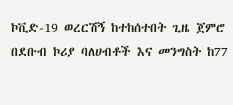ኮቪድ-19 ወረርሽኝ ከተከሰተበት ጊዜ ጀምሮ በደቡብ ኮሪያ ባለሀብቶች እና መንግስት ከ77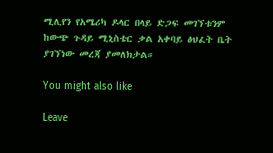ሚሊየን የአሜሪካ ዶላር በላይ ድጋፍ መገኘቱንም ከውጭ ጉዳይ ሚኒስቴር ቃል አቀባይ ፅህፈት ቤት ያገኘነው መረጃ ያመለክታል።

You might also like

Leave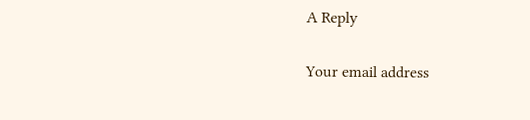A Reply

Your email address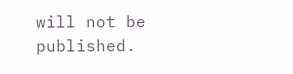will not be published.